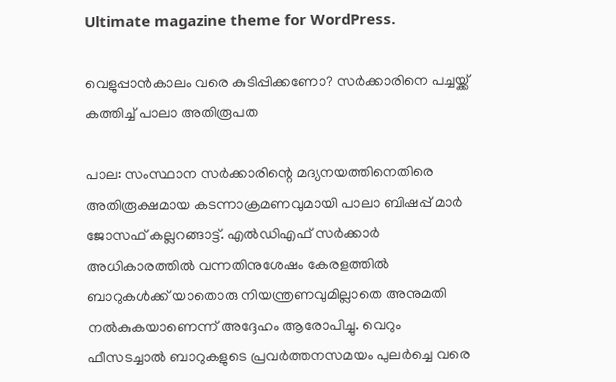Ultimate magazine theme for WordPress.

വെളുപ്പാൻകാലം വരെ കുടിപ്പിക്കണോ? സർക്കാരിനെ പച്ചയ്ക്ക് കത്തിച്ച് പാലാ അതിരൂപത

പാല: സംസ്ഥാന സർക്കാരിന്റെ മദ്യനയത്തിനെതിരെ അതിരൂക്ഷമായ കടന്നാക്രമണവുമായി പാലാ ബിഷപ്പ് മാർ ജോസഫ് കല്ലറങ്ങാട്ട്. എൽഡിഎഫ് സർക്കാർ അധികാരത്തിൽ വന്നതിനുശേഷം കേരളത്തിൽ ബാറുകൾക്ക് യാതൊരു നിയന്ത്രണവുമില്ലാതെ അനുമതി നൽകുകയാണെന്ന് അദ്ദേഹം ആരോപിച്ചു. വെറും ഫീസടച്ചാൽ ബാറുകളുടെ പ്രവർത്തനസമയം പുലർച്ചെ വരെ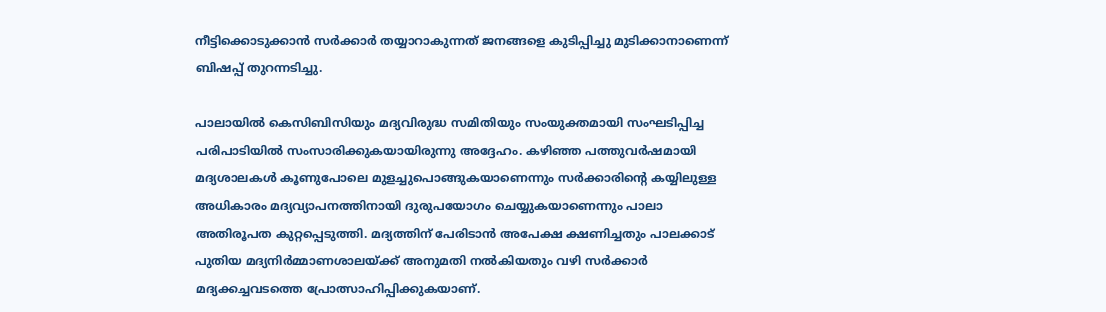നീട്ടിക്കൊടുക്കാൻ സർക്കാർ തയ്യാറാകുന്നത് ജനങ്ങളെ കുടിപ്പിച്ചു മുടിക്കാനാണെന്ന് ബിഷപ്പ് തുറന്നടിച്ചു.

പാലായിൽ കെസിബിസിയും മദ്യവിരുദ്ധ സമിതിയും സംയുക്തമായി സംഘടിപ്പിച്ച പരിപാടിയിൽ സംസാരിക്കുകയായിരുന്നു അദ്ദേഹം. കഴിഞ്ഞ പത്തുവർഷമായി മദ്യശാലകൾ കൂണുപോലെ മുളച്ചുപൊങ്ങുകയാണെന്നും സർക്കാരിന്റെ കയ്യിലുള്ള അധികാരം മദ്യവ്യാപനത്തിനായി ദുരുപയോഗം ചെയ്യുകയാണെന്നും പാലാ അതിരൂപത കുറ്റപ്പെടുത്തി. മദ്യത്തിന് പേരിടാൻ അപേക്ഷ ക്ഷണിച്ചതും പാലക്കാട് പുതിയ മദ്യനിർമ്മാണശാലയ്ക്ക് അനുമതി നൽകിയതും വഴി സർക്കാർ മദ്യക്കച്ചവടത്തെ പ്രോത്സാഹിപ്പിക്കുകയാണ്.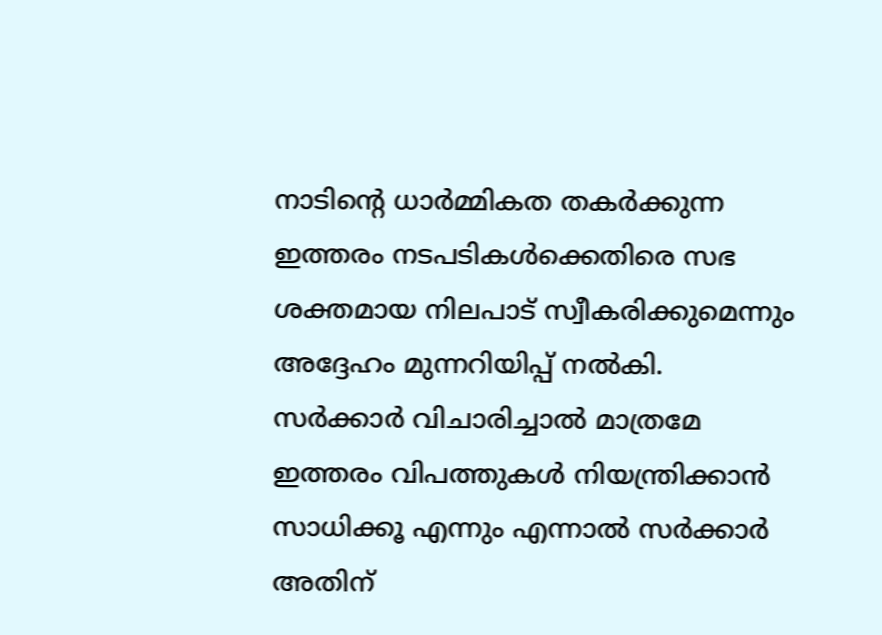നാടിന്റെ ധാർമ്മികത തകർക്കുന്ന ഇത്തരം നടപടികൾക്കെതിരെ സഭ ശക്തമായ നിലപാട് സ്വീകരിക്കുമെന്നും അദ്ദേഹം മുന്നറിയിപ്പ് നൽകി.
സർക്കാർ വിചാരിച്ചാൽ മാത്രമേ ഇത്തരം വിപത്തുകൾ നിയന്ത്രിക്കാൻ സാധിക്കൂ എന്നും എന്നാൽ സർക്കാർ അതിന്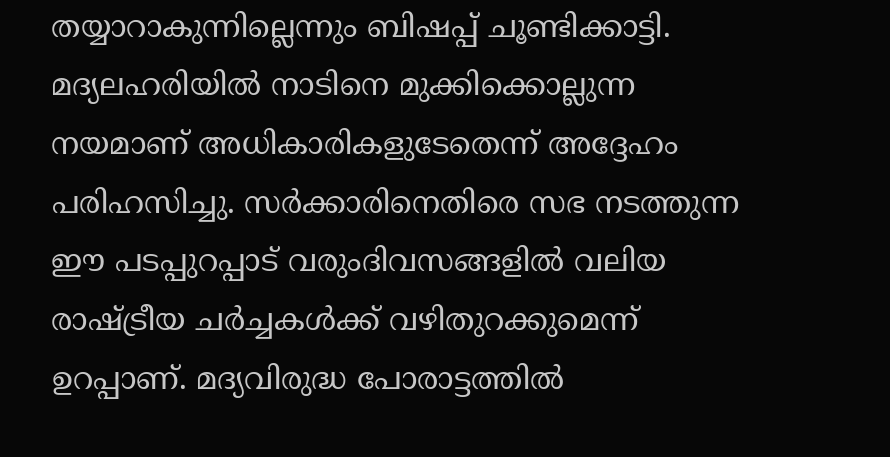തയ്യാറാകുന്നില്ലെന്നും ബിഷപ്പ് ചൂണ്ടിക്കാട്ടി. മദ്യലഹരിയിൽ നാടിനെ മുക്കിക്കൊല്ലുന്ന നയമാണ് അധികാരികളുടേതെന്ന് അദ്ദേഹം പരിഹസിച്ചു. സർക്കാരിനെതിരെ സഭ നടത്തുന്ന ഈ പടപ്പുറപ്പാട് വരുംദിവസങ്ങളിൽ വലിയ രാഷ്ട്രീയ ചർച്ചകൾക്ക് വഴിതുറക്കുമെന്ന് ഉറപ്പാണ്. മദ്യവിരുദ്ധ പോരാട്ടത്തിൽ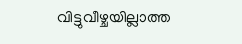വിട്ടുവീഴ്ചയില്ലാത്ത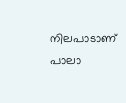നിലപാടാണ് പാലാ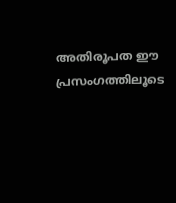അതിരൂപത ഈ പ്രസംഗത്തിലൂടെ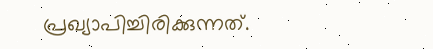പ്രഖ്യാപിച്ചിരിക്കുന്നത്.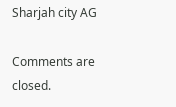Sharjah city AG

Comments are closed.